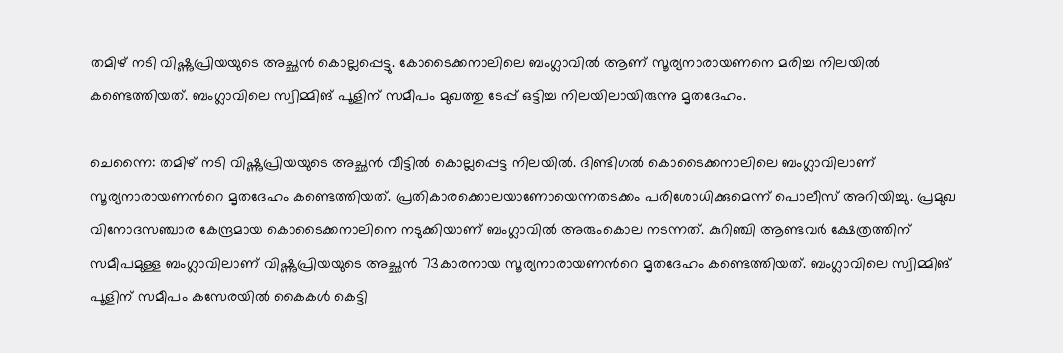തമിഴ് നടി വിഷ്ണുപ്രിയയുടെ അച്ഛൻ കൊല്ലപ്പെട്ടു. കോടൈക്കനാലിലെ ബംഗ്ലാവിൽ ആണ് സൂര്യനാരായണനെ മരിച്ച നിലയിൽ കണ്ടെത്തിയത്. ബംഗ്ലാവിലെ സ്വിമ്മിങ് പൂളിന് സമീപം മുഖത്തു ടേപ്പ് ഒട്ടിച്ച നിലയിലായിരുന്നു മൃതദേഹം.

ചെന്നൈ: തമിഴ് നടി വിഷ്ണുപ്രിയയുടെ അച്ഛൻ വീട്ടിൽ കൊല്ലപ്പെട്ട നിലയിൽ. ദിണ്ടിഗൽ കൊടൈക്കനാലിലെ ബംഗ്ലാവിലാണ് സൂര്യനാരായണന്‍റെ മൃതദേഹം കണ്ടെത്തിയത്. പ്രതികാരക്കൊലയാണോയെന്നതടക്കം പരിശോധിക്കുമെന്ന് പൊലീസ് അറിയിച്ചു. പ്രമുഖ വിനോദസഞ്ചാര കേന്ദ്രമായ കൊടൈക്കനാലിനെ നടുക്കിയാണ് ബംഗ്ലാവിൽ അരുംകൊല നടന്നത്. കുറിഞ്ചി ആണ്ടവർ ക്ഷേത്രത്തിന് സമീപമുള്ള ബംഗ്ലാവിലാണ് വിഷ്ണുപ്രിയയുടെ അച്ഛൻ 73കാരനായ സൂര്യനാരായണന്‍റെ മൃതദേഹം കണ്ടെത്തിയത്. ബംഗ്ലാവിലെ സ്വിമ്മിങ് പൂളിന് സമീപം കസേരയിൽ കൈകൾ കെട്ടി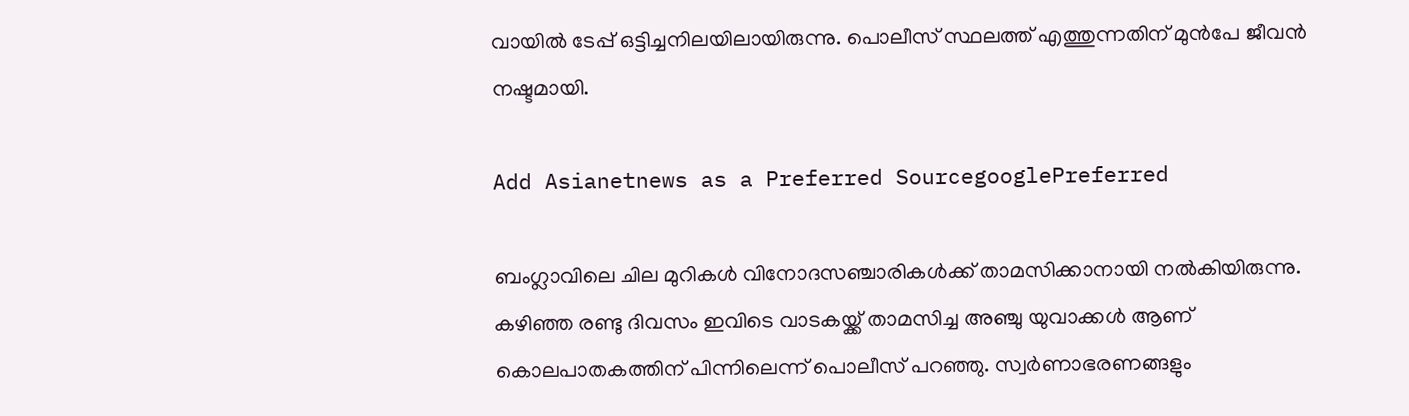വായിൽ ടേപ്പ് ഒട്ടിച്ചനിലയിലായിരുന്നു. പൊലീസ് സ്ഥലത്ത് എത്തുന്നതിന് മുന്‍പേ ജീവൻ നഷ്ടമായി.

Add Asianetnews as a Preferred SourcegooglePreferred

ബംഗ്ലാവിലെ ചില മുറികൾ വിനോദസഞ്ചാരികൾക്ക് താമസിക്കാനായി നൽകിയിരുന്നു. കഴിഞ്ഞ രണ്ടു ദിവസം ഇവിടെ വാടകയ്ക്ക് താമസിച്ച അഞ്ചു യുവാക്കൾ ആണ് കൊലപാതകത്തിന് പിന്നിലെന്ന് പൊലീസ് പറഞ്ഞു. സ്വർണാഭരണങ്ങളും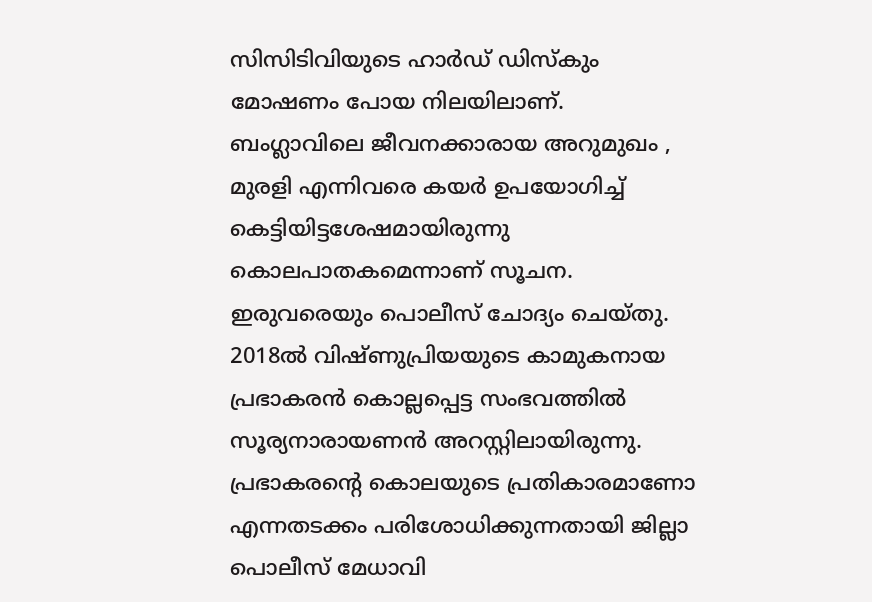സിസിടിവിയുടെ ഹാർഡ് ഡിസ്കും മോഷണം പോയ നിലയിലാണ്. ബംഗ്ലാവിലെ ജീവനക്കാരായ അറുമുഖം , മുരളി എന്നിവരെ കയർ ഉപയോഗിച്ച് കെട്ടിയിട്ടശേഷമായിരുന്നു കൊലപാതകമെന്നാണ് സൂചന. ഇരുവരെയും പൊലീസ് ചോദ്യം ചെയ്തു. 2018ൽ വിഷ്ണുപ്രിയയുടെ കാമുകനായ പ്രഭാകരൻ കൊല്ലപ്പെട്ട സംഭവത്തിൽ സൂര്യനാരായണൻ അറസ്റ്റിലായിരുന്നു. പ്രഭാകരന്‍റെ കൊലയുടെ പ്രതികാരമാണോ എന്നതടക്കം പരിശോധിക്കുന്നതായി ജില്ലാ പൊലീസ് മേധാവി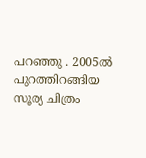പറഞ്ഞു . 2005ൽ പുറത്തിറങ്ങിയ സൂര്യ ചിത്രം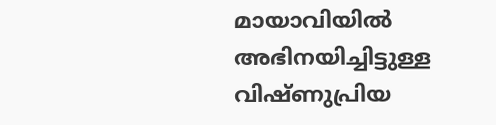മായാവിയിൽ അഭിനയിച്ചിട്ടുള്ള വിഷ്ണുപ്രിയ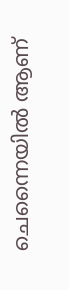ചെന്നൈയിൽ ആണ്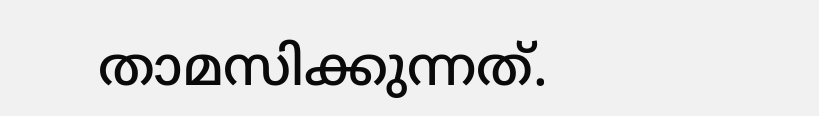താമസിക്കുന്നത്.